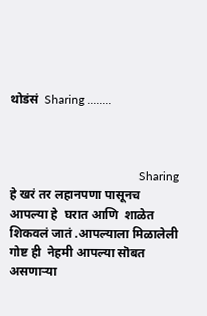थोडंसं  Sharing ........



                                           Sharing हे खरं तर लहानपणा पासूनच आपल्या हे  घरात आणि  शाळेत शिकवलं जातं .आपल्याला मिळालेली गोष्ट ही  नेहमी आपल्या सॊबत असणाऱ्या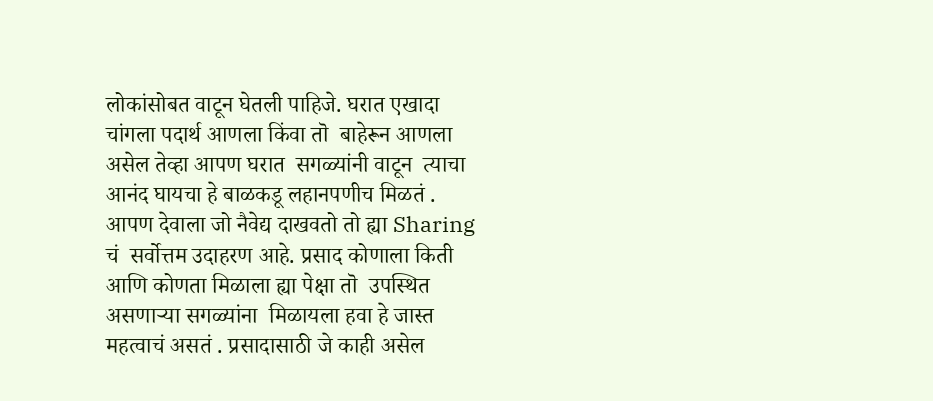लोकांसोबत वाटून घेतली पाहिजे. घरात एखादा चांगला पदार्थ आणला किंवा तॊ  बाहेरून आणला असेल तेव्हा आपण घरात  सगळ्यांनी वाटून  त्याचा आनंद घायचा हे बाळकडू लहानपणीच मिळतं . आपण देवाला जो नैवेद्य दाखवतो तो ह्या Sharing  चं  सर्वोत्तम उदाहरण आहे. प्रसाद कोणाला किती आणि कोणता मिळाला ह्या पेक्षा तॊ  उपस्थित असणाऱ्या सगळ्यांना  मिळायला हवा हे जास्त महत्वाचं असतं . प्रसादासाठी जे काही असेल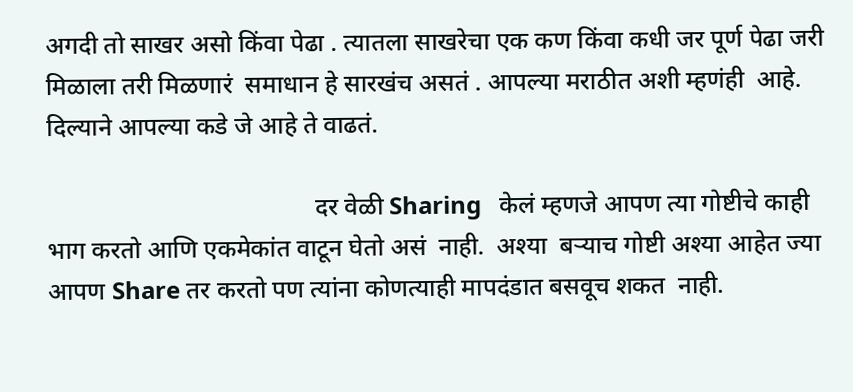अगदी तो साखर असो किंवा पेढा . त्यातला साखरेचा एक कण किंवा कधी जर पूर्ण पेढा जरी मिळाला तरी मिळणारं  समाधान हे सारखंच असतं . आपल्या मराठीत अशी म्हणंही  आहे. दिल्याने आपल्या कडे जे आहे ते वाढतं.

                                           दर वेळी Sharing   केलं म्हणजे आपण त्या गोष्टीचे काही भाग करतो आणि एकमेकांत वाटून घेतो असं  नाही.  अश्या  बऱ्याच गोष्टी अश्या आहेत ज्या आपण Share तर करतो पण त्यांना कोणत्याही मापदंडात बसवूच शकत  नाही.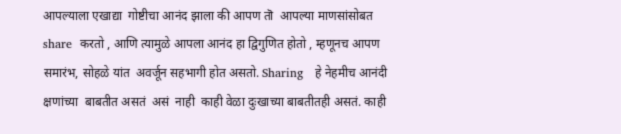आपल्याला एखाद्या  गोष्टीचा आनंद झाला की आपण तॊ  आपल्या माणसांसोबत share  करतो , आणि त्यामुळे आपला आनंद हा द्विगुणित होतो , म्हणूनच आपण समारंभ, सोहळे यांत  अवर्जून सहभागी होत असतो. Sharing   हे नेहमीच आनंदी क्षणांच्या  बाबतीत असतं  असं  नाही  काही वेळा दुःखाच्या बाबतीतही असतं. काही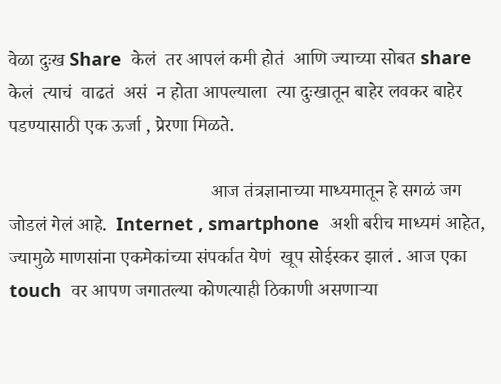वेळा दुःख Share  केलं  तर आपलं कमी होतं  आणि ज्याच्या सोबत share  केलं  त्याचं  वाढतं  असं  न होता आपल्याला  त्या दुःखातून बाहेर लवकर बाहेर पडण्यासाठी एक ऊर्जा , प्रेरणा मिळते.

                                           आज तंत्रज्ञानाच्या माध्यमातून हे सगळं जग जोडलं गेलं आहे.  Internet , smartphone  अशी बरीच माध्यमं आहेत, ज्यामुळे माणसांना एकमेकांच्या संपर्कात येणं  खूप सोईस्कर झालं . आज एका touch  वर आपण जगातल्या कोणत्याही ठिकाणी असणाऱ्या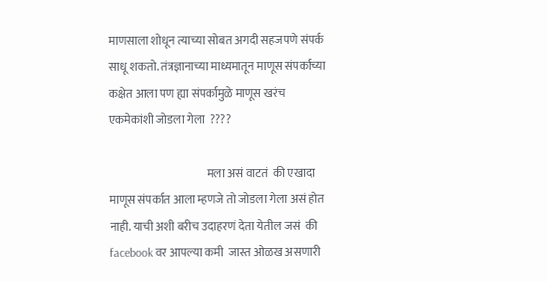माणसाला शोधून त्याच्या सोबत अगदी सहजपणे संपर्क साधू शकतो. तंत्रज्ञानाच्या माध्यमातून माणूस संपर्काच्या कक्षेत आला पण ह्या संपर्कामुळे माणूस खरंच  एकमेकांशी जोडला गेला  ????

                                           मला असं वाटतं  की एखादा माणूस संपर्कात आला म्हणजे तो जोडला गेला असं होत नाही. याची अशी बरीच उदाहरणं देता येतील जसं  की  facebook वर आपल्या कमी  जास्त ओळख असणारी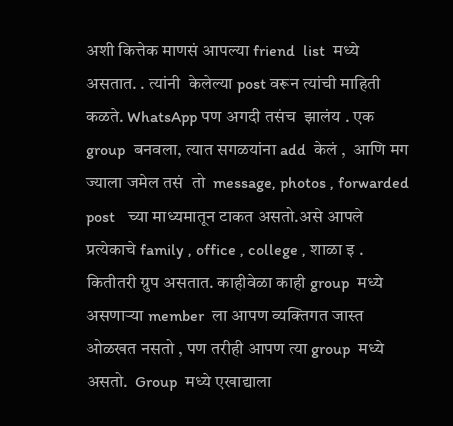अशी कित्तेक माणसं आपल्या friend  list  मध्ये असतात. . त्यांनी  केलेल्या post वरून त्यांची माहिती कळते. WhatsApp पण अगदी तसंच  झालंय . एक group  बनवला, त्यात सगळयांना add  केलं ,  आणि मग ज्याला जमेल तसं  तो  message, photos , forwarded  post   च्या माध्यमातून टाकत असतो.असे आपले प्रत्येकाचे family , office , college , शाळा इ . कितीतरी ग्रुप असतात. काहीवेळा काही group  मध्ये असणाऱ्या member  ला आपण व्यक्तिगत जास्त ओळखत नसतो , पण तरीही आपण त्या group  मध्ये असतो.  Group  मध्ये एखाद्याला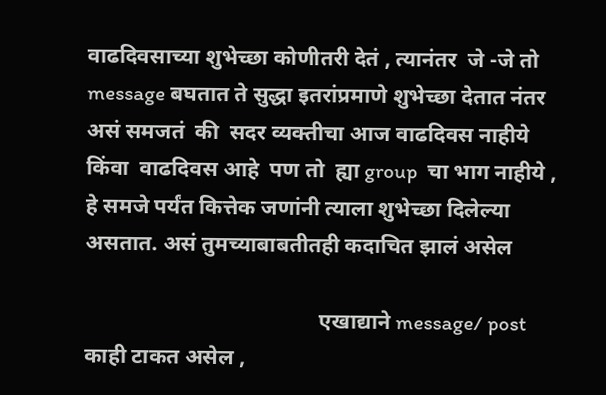वाढदिवसाच्या शुभेच्छा कोणीतरी देतं , त्यानंतर  जे -जे तो message बघतात ते सुद्धा इतरांप्रमाणे शुभेच्छा देतात नंतर असं समजतं  की  सदर व्यक्तीचा आज वाढदिवस नाहीये किंवा  वाढदिवस आहे  पण तो  ह्या group  चा भाग नाहीये , हे समजे पर्यंत कित्तेक जणांनी त्याला शुभेच्छा दिलेल्या असतात. असं तुमच्याबाबतीतही कदाचित झालं असेल

                                           एखाद्याने message/ post  काही टाकत असेल ,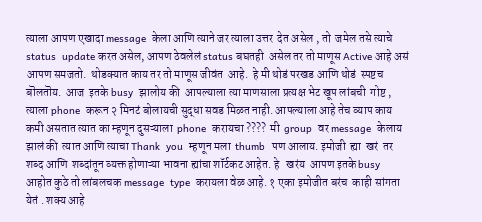त्याला आपण एखादा message  केला आणि त्याने जर त्याला उत्तर  देत असेल , तो  जमेल तसे त्याचे  status  update करत असेल, आपण ठेवलेलं status बघतही  असेल तर तो माणूस Active आहे असं आपण समजतो.  थोडक्यात काय तर तो माणूस जीवंत  आहे.  हे मी थोडं परखड आणि थोडं  स्पष्टच बॊलतॊय.  आज  इतके busy  झालोय की  आपल्याला त्या माणसाला प्रत्यक्ष भेट खूप लांबची  गोष्ट , त्याला phone  करून २ मिनटं बोलायची सुद्धा सवड मिळत नाही. आपल्याला आहे तेच व्याप काय कमी असतात त्यात का म्हणून दुसऱ्याला  phone  करायचा ????  मी  group  वर message  केलाय झालं की  त्यात आणि त्याचा Thank  you  म्हणून मला  thumb  पण आलाय. इमोजी  ह्या  खरं  तर शब्द आणि  शब्दांतून व्यक्त होणाऱ्या भावना ह्यांचा शॉर्टकट आहेत. हे   खरंय  आपण इतके busy  आहोत कुठे तो लांबलचक message  type  करायला वेळ आहे. १ एका इमोजीत बरंच  काही सांगता येतं . शक्य आहे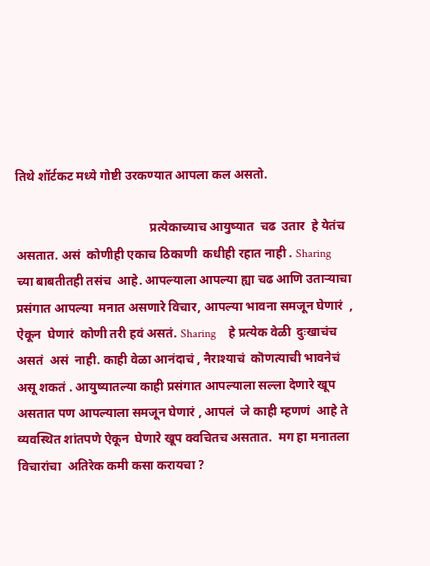तिथे शॉर्टकट मध्ये गोष्टी उरकण्यात आपला कल असतो.

                                           प्रत्येकाच्याच आयुष्यात  चढ  उतार  हे येतंच असतात. असं  कोणीही एकाच ठिकाणी  कधीही रहात नाही . Sharing  च्या बाबतीतही तसंच  आहे. आपल्याला आपल्या ह्या चढ आणि उताऱ्याचा  प्रसंगात आपल्या  मनात असणारे विचार, आपल्या भावना समजून घेणारं  , ऐकून  घेणारं  कोणी तरी हवं असतं. Sharing    हे प्रत्येक वेळी  दुःखाचंच असतं  असं  नाही. काही वेळा आनंदाचं , नैराश्याचं  कॊणत्याची भावनेचं असू शकतं . आयुष्यातल्या काही प्रसंगात आपल्याला सल्ला देणारे खूप असतात पण आपल्याला समजून घेणारं , आपलं  जे काही म्हणणं  आहे ते व्यवस्थित शांतपणे ऐकून  घेणारे खूप क्वचितच असतात.  मग हा मनातला  विचारांचा  अतिरेक कमी कसा करायचा ?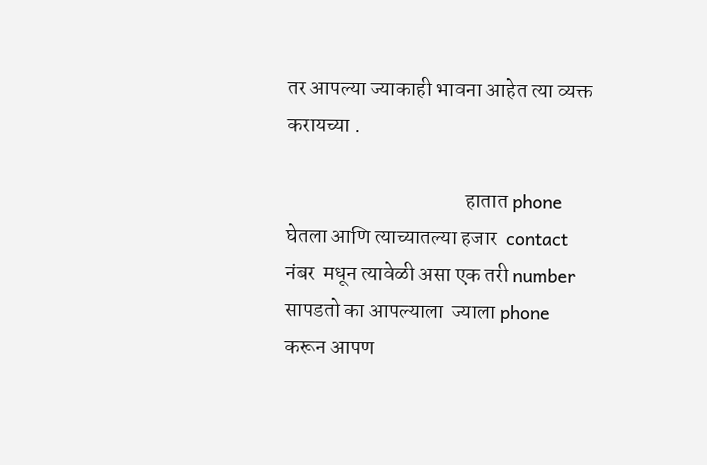तर आपल्या ज्याकाही भावना आहेत त्या व्यक्त  करायच्या .

                                           हातात phone  घेतला आणि त्याच्यातल्या हजार  contact नंबर  मधून त्यावेळी असा एक तरी number  सापडतो का आपल्याला  ज्याला phone  करून आपण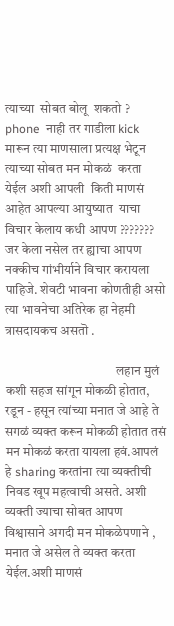त्याच्या  सोबत बोलू  शकतो ?  phone  नाही तर गाडीला kick  मारून त्या माणसाला प्रत्यक्ष भेटून त्याच्या सोबत मन मोकळं  करता येईल अशी आपली  किती माणसं आहेत आपल्या आयुष्यात  याचा विचार केलाय कधी आपण ???????  जर केला नसेल तर ह्याचा आपण नक्कीच गांभीर्याने विचार करायला पाहिजे. शेवटी भावना कोणतीही असो त्या भावनेचा अतिरेक हा नेहमी त्रासदायकच असतॊ .

                                          लहान मुलं कशी सहज सांगून मोकळी होतात, रडून - हसून त्यांच्या मनात जे आहे ते सगळं व्यक्त करून मोकळी होतात तसं  मन मोकळं करता यायला हवं.आपलं  हे sharing करतांना त्या व्यक्तीची निवड खूप महत्वाची असते. अशी व्यक्ती ज्याचा सोबत आपण  विश्वासाने अगदी मन मोकळेपणाने , मनात जे असेल ते व्यक्त करता येईल.अशी माणसं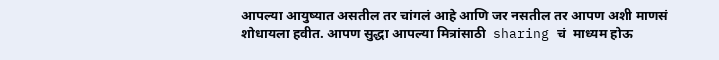आपल्या आयुष्यात असतील तर चांगलं आहे आणि जर नसतील तर आपण अशी माणसं  शोधायला हवीत. आपण सुद्धा आपल्या मित्रांसाठी  sharing चं  माध्यम होऊ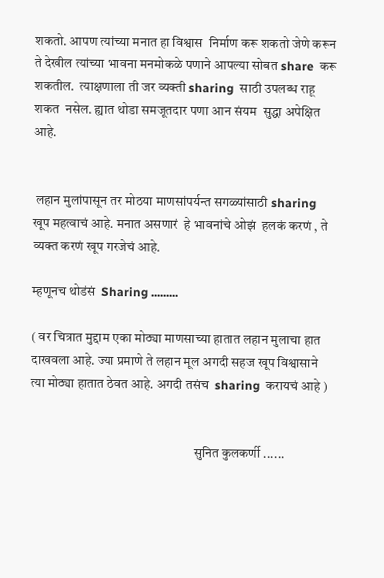शकतो. आपण त्यांच्या मनात हा विश्वास  निर्माण करू शकतो जेणे करून  ते देखील त्यांच्या भावना मनमोकळे पणाने आपल्या सोबत share  करू शकतील.  त्याक्षणाला ती जर व्यक्ती sharing  साठी उपलब्ध राहू शकत  नसेल. ह्यात थोडा समजूतदार पणा आन संयम  सुद्धा अपेक्षित आहे.


 लहान मुलांपासून तर मोठया माणसांपर्यन्त सगळ्यांसाठी sharing  खूप महत्वाचं आहे. मनात असणारं  हे भावनांचे ओझं  हलकं करणं , ते व्यक्त करणं खूप गरजेचं आहे.

म्हणूनच थोडंसं  Sharing .........

( वर चित्रात मुद्दाम एका मोठ्या माणसाच्या हातात लहान मुलाचा हात दाखवला आहे. ज्या प्रमाणे ते लहान मूल अगदी सहज खूप विश्वासाने त्या मोठ्या हातात ठेवत आहे. अगदी तसंच  sharing  करायचं आहे )


                                                              सुनित कुलकर्णी ......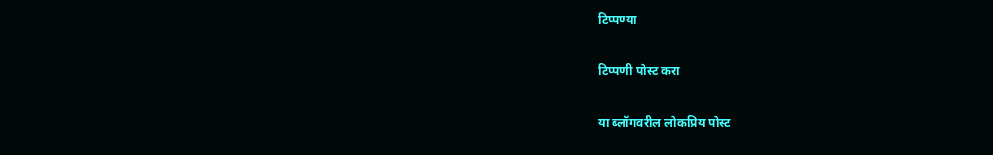टिप्पण्या

टिप्पणी पोस्ट करा

या ब्लॉगवरील लोकप्रिय पोस्ट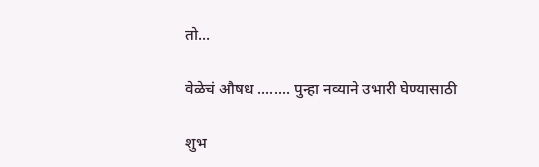तो...

वेळेचं औषध ........ पुन्हा नव्याने उभारी घेण्यासाठी

शुभ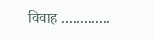विवाह .............